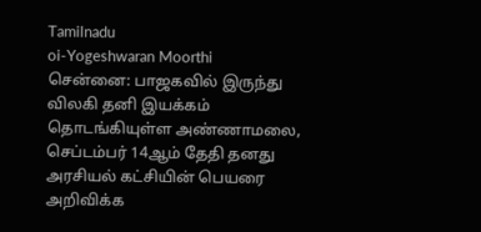Tamilnadu
oi-Yogeshwaran Moorthi
சென்னை: பாஜகவில் இருந்து விலகி தனி இயக்கம் தொடங்கியுள்ள அண்ணாமலை, செப்டம்பர் 14ஆம் தேதி தனது அரசியல் கட்சியின் பெயரை அறிவிக்க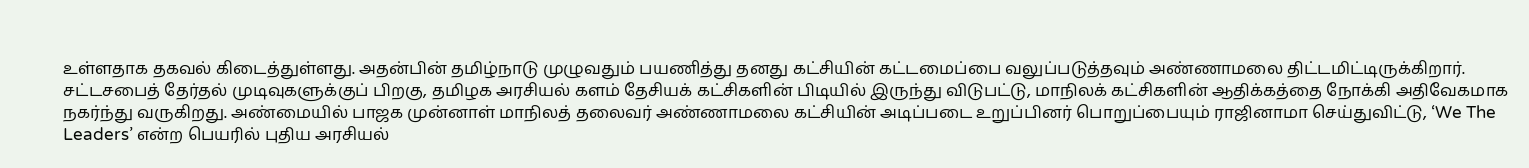உள்ளதாக தகவல் கிடைத்துள்ளது. அதன்பின் தமிழ்நாடு முழுவதும் பயணித்து தனது கட்சியின் கட்டமைப்பை வலுப்படுத்தவும் அண்ணாமலை திட்டமிட்டிருக்கிறார்.
சட்டசபைத் தேர்தல் முடிவுகளுக்குப் பிறகு, தமிழக அரசியல் களம் தேசியக் கட்சிகளின் பிடியில் இருந்து விடுபட்டு, மாநிலக் கட்சிகளின் ஆதிக்கத்தை நோக்கி அதிவேகமாக நகர்ந்து வருகிறது. அண்மையில் பாஜக முன்னாள் மாநிலத் தலைவர் அண்ணாமலை கட்சியின் அடிப்படை உறுப்பினர் பொறுப்பையும் ராஜினாமா செய்துவிட்டு, ‘We The Leaders’ என்ற பெயரில் புதிய அரசியல்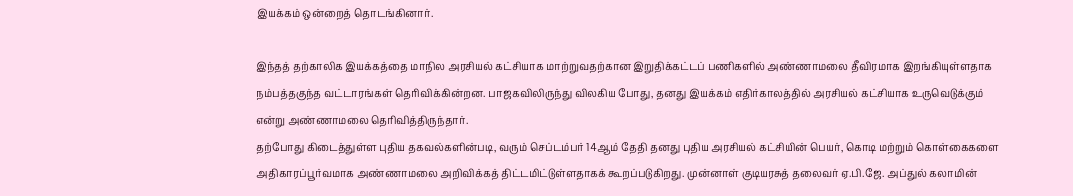இயக்கம் ஒன்றைத் தொடங்கினார்.

இந்தத் தற்காலிக இயக்கத்தை மாநில அரசியல் கட்சியாக மாற்றுவதற்கான இறுதிக்கட்டப் பணிகளில் அண்ணாமலை தீவிரமாக இறங்கியுள்ளதாக நம்பத்தகுந்த வட்டாரங்கள் தெரிவிக்கின்றன. பாஜகவிலிருந்து விலகிய போது, தனது இயக்கம் எதிர்காலத்தில் அரசியல் கட்சியாக உருவெடுக்கும் என்று அண்ணாமலை தெரிவித்திருந்தார்.
தற்போது கிடைத்துள்ள புதிய தகவல்களின்படி, வரும் செப்டம்பர் 14ஆம் தேதி தனது புதிய அரசியல் கட்சியின் பெயர், கொடி மற்றும் கொள்கைகளை அதிகாரப்பூர்வமாக அண்ணாமலை அறிவிக்கத் திட்டமிட்டுள்ளதாகக் கூறப்படுகிறது. முன்னாள் குடியரசுத் தலைவர் ஏ.பி.ஜே. அப்துல் கலாமின்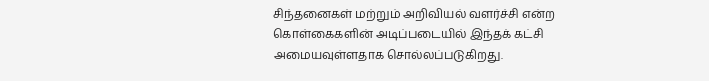சிந்தனைகள் மற்றும் அறிவியல் வளர்ச்சி என்ற கொள்கைகளின் அடிப்படையில் இந்தக் கட்சி அமையவுள்ளதாக சொல்லப்படுகிறது.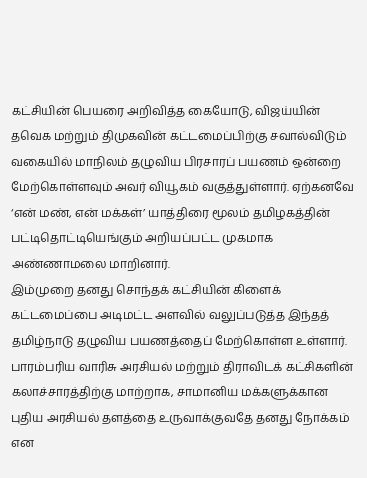கட்சியின் பெயரை அறிவித்த கையோடு, விஜய்யின் தவெக மற்றும் திமுகவின் கட்டமைப்பிற்கு சவால்விடும் வகையில் மாநிலம் தழுவிய பிரசாரப் பயணம் ஒன்றை மேற்கொள்ளவும் அவர் வியூகம் வகுத்துள்ளார். ஏற்கனவே ‘என் மண், என் மக்கள்’ யாத்திரை மூலம் தமிழகத்தின் பட்டிதொட்டியெங்கும் அறியப்பட்ட முகமாக அண்ணாமலை மாறினார்.
இம்முறை தனது சொந்தக் கட்சியின் கிளைக் கட்டமைப்பை அடிமட்ட அளவில் வலுப்படுத்த இந்தத் தமிழ்நாடு தழுவிய பயணத்தைப் மேற்கொள்ள உள்ளார். பாரம்பரிய வாரிசு அரசியல் மற்றும் திராவிடக் கட்சிகளின் கலாச்சாரத்திற்கு மாற்றாக, சாமானிய மக்களுக்கான புதிய அரசியல் தளத்தை உருவாக்குவதே தனது நோக்கம் என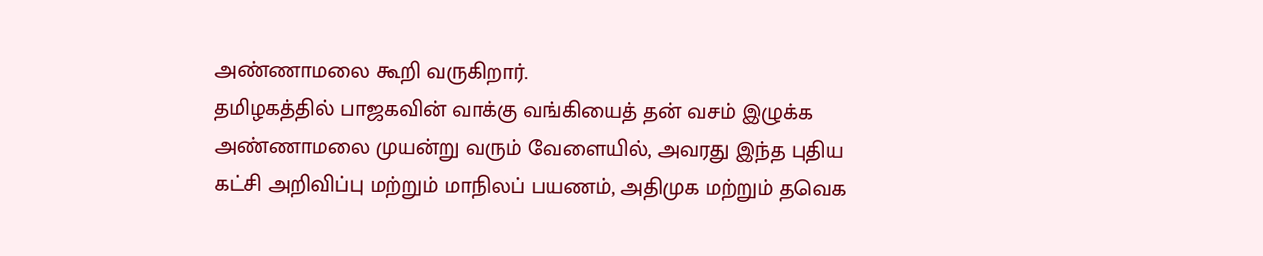அண்ணாமலை கூறி வருகிறார்.
தமிழகத்தில் பாஜகவின் வாக்கு வங்கியைத் தன் வசம் இழுக்க அண்ணாமலை முயன்று வரும் வேளையில், அவரது இந்த புதிய கட்சி அறிவிப்பு மற்றும் மாநிலப் பயணம், அதிமுக மற்றும் தவெக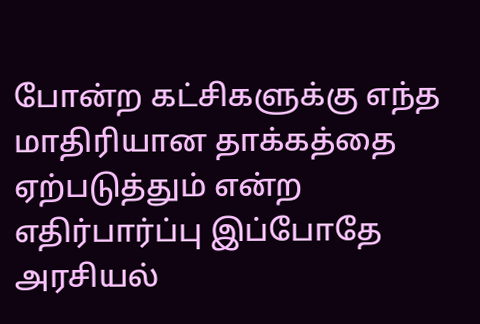போன்ற கட்சிகளுக்கு எந்த மாதிரியான தாக்கத்தை ஏற்படுத்தும் என்ற எதிர்பார்ப்பு இப்போதே அரசியல்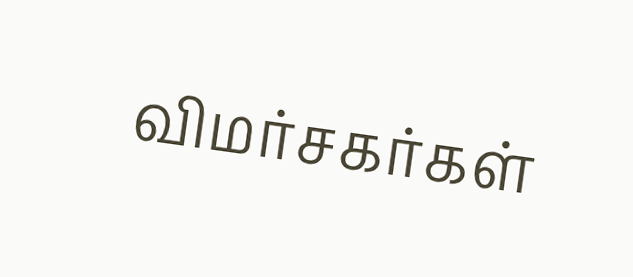விமர்சகர்கள்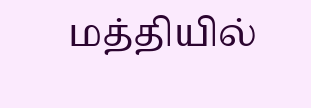மத்தியில்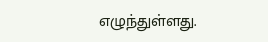எழுந்துள்ளது.